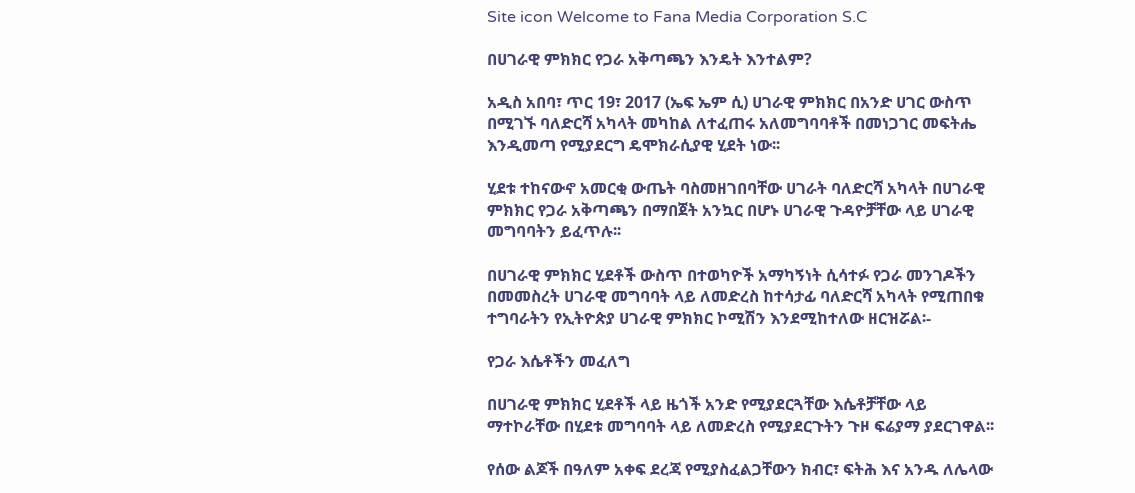Site icon Welcome to Fana Media Corporation S.C

በሀገራዊ ምክክር የጋራ አቅጣጫን እንዴት እንተልም?

አዲስ አበባ፣ ጥር 19፣ 2017 (ኤፍ ኤም ሲ) ሀገራዊ ምክክር በአንድ ሀገር ውስጥ በሚገኙ ባለድርሻ አካላት መካከል ለተፈጠሩ አለመግባባቶች በመነጋገር መፍትሔ እንዲመጣ የሚያደርግ ዴሞክራሲያዊ ሂደት ነው፡፡

ሂደቱ ተከናውኖ አመርቂ ውጤት ባስመዘገበባቸው ሀገራት ባለድርሻ አካላት በሀገራዊ ምክክር የጋራ አቅጣጫን በማበጀት አንኳር በሆኑ ሀገራዊ ጉዳዮቻቸው ላይ ሀገራዊ መግባባትን ይፈጥሉ፡፡

በሀገራዊ ምክክር ሂደቶች ውስጥ በተወካዮች አማካኝነት ሲሳተፉ የጋራ መንገዶችን በመመስረት ሀገራዊ መግባባት ላይ ለመድረስ ከተሳታፊ ባለድርሻ አካላት የሚጠበቁ ተግባራትን የኢትዮጵያ ሀገራዊ ምክክር ኮሚሽን እንደሚከተለው ዘርዝሯል፡-

የጋራ እሴቶችን መፈለግ

በሀገራዊ ምክክር ሂደቶች ላይ ዜጎች አንድ የሚያደርጓቸው እሴቶቻቸው ላይ ማተኮራቸው በሂደቱ መግባባት ላይ ለመድረስ የሚያደርጉትን ጉዞ ፍሬያማ ያደርገዋል፡፡

የሰው ልጆች በዓለም አቀፍ ደረጃ የሚያስፈልጋቸውን ክብር፣ ፍትሕ እና አንዱ ለሌላው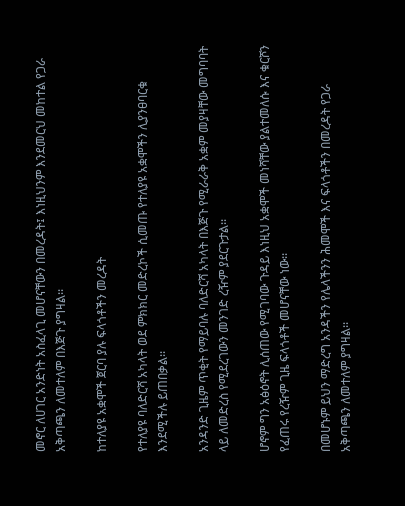መኖር ለሀገር አንድነት አስፈላጊ መሆናቸውን በመረዳት፤ እነዚህንም እንደመርህ መከተል የጋራ አቅጣጫን ለመተለም በእጅጉ ያግዛል፡፡

ከተለያዩ አቋሞች ጀርባ ያሉ ፍላጎቶችን መረዳት

የተለያዩ ባለድርሻ አካላት ወደ ምክክር መድረኮች ሲመጡ የተለያዩ አቋሞችን ሊያንፀባርቁ እንደሚችሉ ይጠበቃል፡፡

አንዳንድ ጊዜም ጥቂት የማይባሉ ባለድርሻ አካላት በእጅጉ የሚራራቅ አቋም መያዛቸው መግባባት ላይ ለመድረስ የሚደረገውን መንገድ ረዥም ያደርጉታል፡፡

ሆኖም ግን አፅዕኖት ሊሰጠው የሚገባው ጉዳይ እነዚህ አቋሞች መነሻቸው ያልተመለሱ እና ቁርሾን የፈጠሩ የረዥም ጊዜ ፍላጎቶች መሆናቸው ነው፡፡

በመሆኑም ይህን ማድረግ አንዳችን የሌላችንን ሕመሞች እና ፍላጎቶችን በመረዳት የጋራ አቅጣጫን ለመተለም ያግዛል፡፡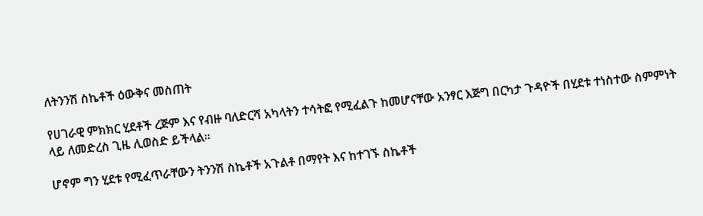ለትንንሽ ስኬቶች ዕውቅና መስጠት

የሀገራዊ ምክክር ሂደቶች ረጅም እና የብዙ ባለድርሻ አካላትን ተሳትፎ የሚፈልጉ ከመሆናቸው አንፃር እጅግ በርካታ ጉዳዮች በሂደቱ ተነስተው ስምምነት ላይ ለመድረስ ጊዜ ሊወስድ ይችላል፡፡

ሆኖም ግን ሂደቱ የሚፈጥራቸውን ትንንሽ ስኬቶች አጉልቶ በማየት እና ከተገኙ ስኬቶች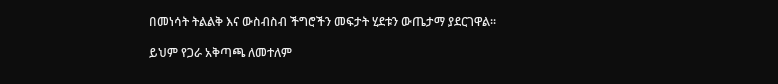በመነሳት ትልልቅ እና ውስብስብ ችግሮችን መፍታት ሂደቱን ውጤታማ ያደርገዋል፡፡

ይህም የጋራ አቅጣጫ ለመተለም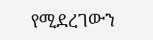የሚደረገውን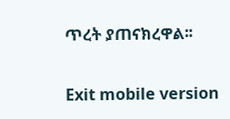ጥረት ያጠናክረዋል፡፡

Exit mobile version